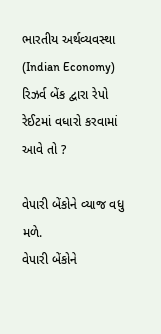ભારતીય અર્થવ્યવસ્થા (Indian Economy)
રિઝર્વ બેંક દ્વારા રેપો રેઈટમાં વધારો કરવામાં આવે તો ?

વેપારી બેંકોને વ્યાજ વધુ મળે.
વેપારી બેંકોને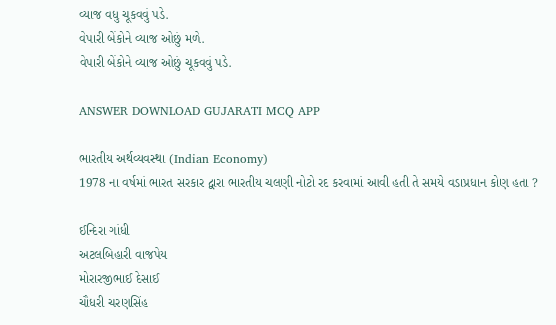વ્યાજ વધુ ચૂકવવું પડે.
વેપારી બેંકોને વ્યાજ ઓછું મળે.
વેપારી બેંકોને વ્યાજ ઓછું ચૂકવવું પડે.

ANSWER DOWNLOAD GUJARATI MCQ APP

ભારતીય અર્થવ્યવસ્થા (Indian Economy)
1978 ના વર્ષમાં ભારત સરકાર દ્વારા ભારતીય ચલણી નોટો રદ કરવામાં આવી હતી તે સમયે વડાપ્રધાન કોણ હતા ?

ઈન્દિરા ગાંધી
અટલબિહારી વાજપેય
મોરારજીભાઈ દેસાઈ
ચૌધરી ચરણસિંહ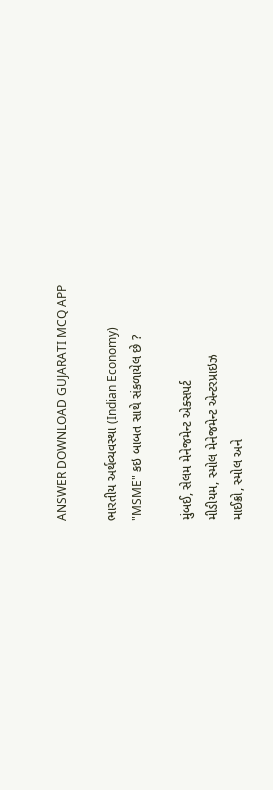ANSWER DOWNLOAD GUJARATI MCQ APP

ભારતીય અર્થવ્યવસ્થા (Indian Economy)
"MSME" કઇ બાબત સાથે સંકળાયેલ છે ?

મુંબઈ, સેલમ મેનેજમેન્ટ એક્સપર્ટ
મીડીયમ, સ્મોલ મેનેજમેન્ટ એન્ટરપ્રાઇઝ
માઈક્રો, સ્મોલ અને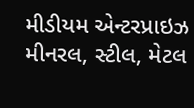મીડીયમ એન્ટરપ્રાઇઝ
મીનરલ, સ્ટીલ, મેટલ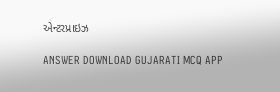એન્ટરપ્રાઇઝ

ANSWER DOWNLOAD GUJARATI MCQ APP